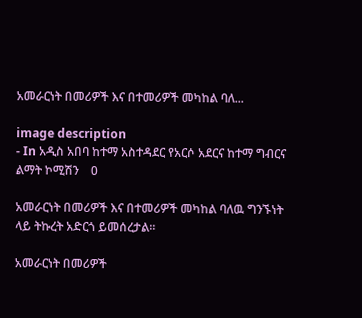አመራርነት በመሪዎች እና በተመሪዎች መካከል ባለ...

image description
- In አዲስ አበባ ከተማ አስተዳደር የአርሶ አደርና ከተማ ግብርና ልማት ኮሚሽን    0

አመራርነት በመሪዎች እና በተመሪዎች መካከል ባለዉ ግንኙነት ላይ ትኩረት አድርጎ ይመሰረታል፡፡

አመራርነት በመሪዎች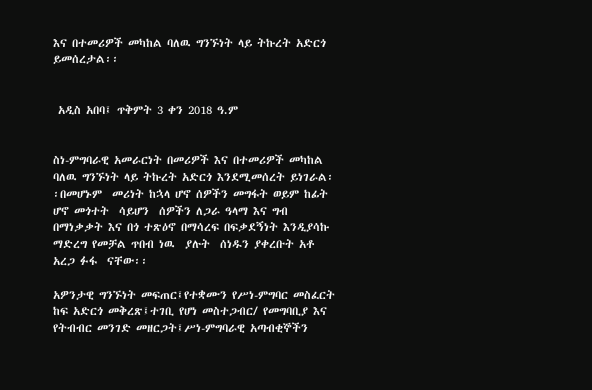እና በተመሪዎች መካከል ባለዉ ግንኙነት ላይ ትኩረት አድርጎ ይመሰረታል፡፡


 አዲስ አበባ፤ ጥቅምት 3 ቀን 2018 ዓ.ም


ስነ-ምግባራዊ አመራርነት በመሪዎች እና በተመሪዎች መካከል ባለዉ ግንኙነት ላይ ትኩረት አድርጎ እንደሚመሰረት ይነገራል፡፡በመሆኑም  መሪነት ከኋላ ሆኖ ሰዎችን መግፋት ወይም ከፊት ሆኖ መጎተት  ሳይሆን  ሰዎችን ለጋራ ዓላማ እና ግብ በማነቃቃት እና በጎ ተጽዕኖ በማሳረፍ በፍቃደኝነት እንዲያሳኩ ማድረግ የመቻል ጥበብ ነዉ  ያሉት  ሰነዱን ያቀረቡት አቶ አረጋ ፉፋ  ናቸው፡፡

አዎንታዊ ግንኙነት መፍጠር፤የተቋሙን የሥነ-ምግባር መስፈርት ከፍ አድርጎ መቅረጽ፤ተገቢ የሆነ መስተጋብር/ የመግባቢያ እና የትብብር መንገድ መዘርጋት፤ሥነ-ምግባራዊ አጣብቂኞችን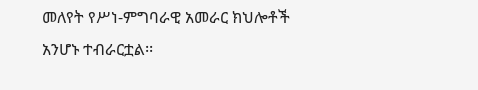መለየት የሥነ-ምግባራዊ አመራር ክህሎቶች  አንሆኑ ተብራርቷል፡፡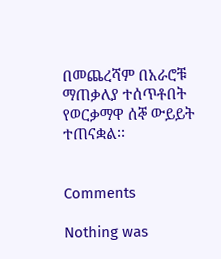በመጨረሻም በአራሮቹ ማጠቃለያ ተሰጥቶበት የወርቃማዋ ሰኞ ውይይት ተጠናቋል፡፡


Comments

Nothing was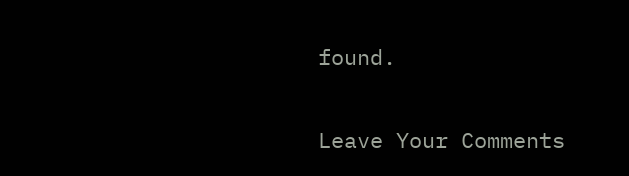found.

Leave Your Comments